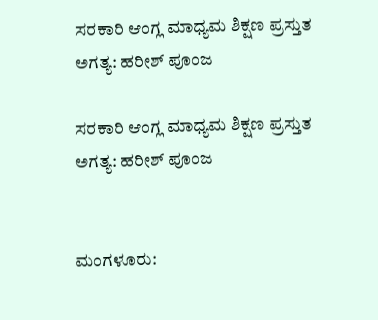ಸರಕಾರಿ ಆಂಗ್ಲ ಮಾಧ್ಯಮ ಶಿಕ್ಷಣ ಪ್ರಸ್ತುತ ಅಗತ್ಯ: ಹರೀಶ್ ಪೂಂಜ

ಸರಕಾರಿ ಆಂಗ್ಲ ಮಾಧ್ಯಮ ಶಿಕ್ಷಣ ಪ್ರಸ್ತುತ ಅಗತ್ಯ: ಹರೀಶ್ ಪೂಂಜ


ಮಂಗಳೂರು: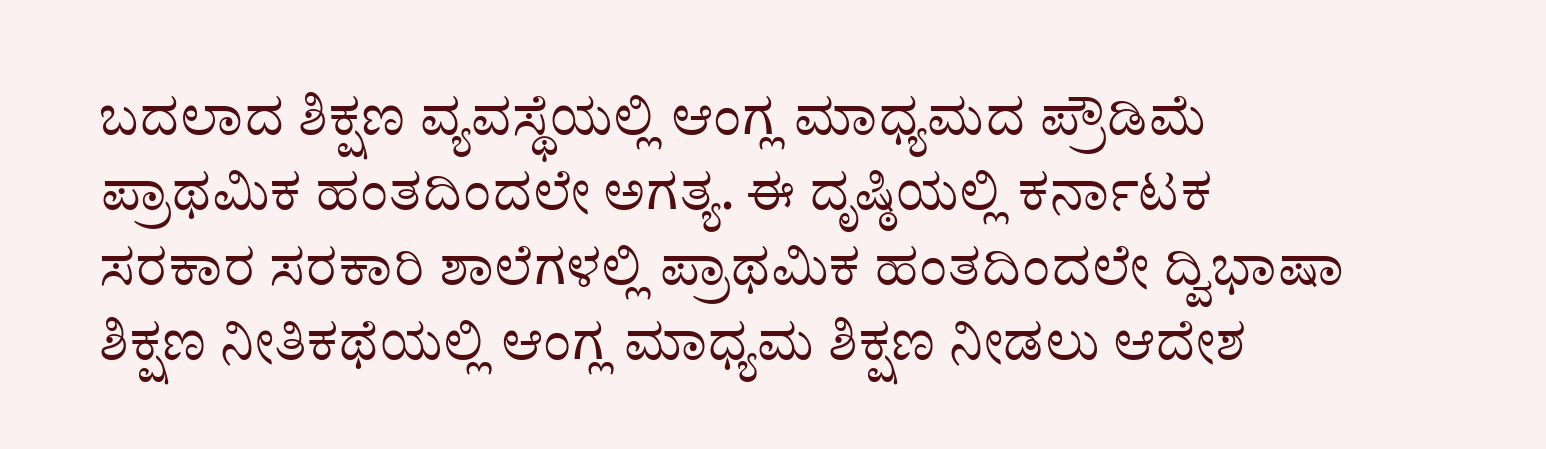ಬದಲಾದ ಶಿಕ್ಷಣ ವ್ಯವಸ್ಥೆಯಲ್ಲಿ ಆಂಗ್ಲ ಮಾಧ್ಯಮದ ಪ್ರೌಡಿಮೆ ಪ್ರಾಥಮಿಕ ಹಂತದಿಂದಲೇ ಅಗತ್ಯ. ಈ ದೃಷ್ಠಿಯಲ್ಲಿ ಕರ್ನಾಟಕ ಸರಕಾರ ಸರಕಾರಿ ಶಾಲೆಗಳಲ್ಲಿ ಪ್ರಾಥಮಿಕ ಹಂತದಿಂದಲೇ ದ್ವಿಭಾಷಾ ಶಿಕ್ಷಣ ನೀತಿಕಥೆಯಲ್ಲಿ ಆಂಗ್ಲ ಮಾಧ್ಯಮ ಶಿಕ್ಷಣ ನೀಡಲು ಆದೇಶ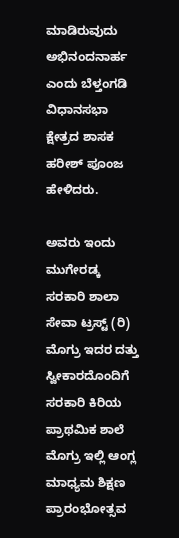ಮಾಡಿರುವುದು ಅಭಿನಂದನಾರ್ಹ ಎಂದು ಬೆಳ್ತಂಗಡಿ ವಿಧಾನಸಭಾ ಕ್ಷೇತ್ರದ ಶಾಸಕ ಹರೀಶ್ ಪೂಂಜ ಹೇಳಿದರು.

ಅವರು ಇಂದು ಮುಗೇರಡ್ಕ ಸರಕಾರಿ ಶಾಲಾ ಸೇವಾ ಟ್ರಸ್ಟ್ (ರಿ) ಮೊಗ್ರು ಇದರ ದತ್ತು ಸ್ವೀಕಾರದೊಂದಿಗೆ ಸರಕಾರಿ ಕಿರಿಯ ಪ್ರಾಥಮಿಕ ಶಾಲೆ ಮೊಗ್ರು ಇಲ್ಲಿ ಆಂಗ್ಲ ಮಾಧ್ಯಮ ಶಿಕ್ಷಣ ಪ್ರಾರಂಭೋತ್ಸವ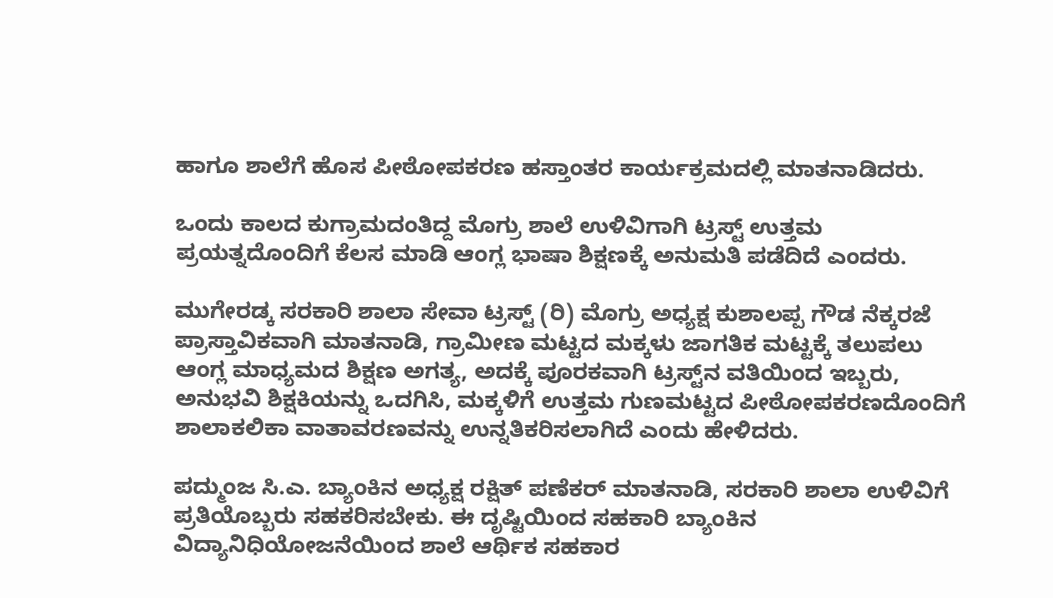ಹಾಗೂ ಶಾಲೆಗೆ ಹೊಸ ಪೀಠೋಪಕರಣ ಹಸ್ತಾಂತರ ಕಾರ್ಯಕ್ರಮದಲ್ಲಿ ಮಾತನಾಡಿದರು.

ಒಂದು ಕಾಲದ ಕುಗ್ರಾಮದಂತಿದ್ದ ಮೊಗ್ರು ಶಾಲೆ ಉಳಿವಿಗಾಗಿ ಟ್ರಸ್ಟ್ ಉತ್ತಮ ಪ್ರಯತ್ನದೊಂದಿಗೆ ಕೆಲಸ ಮಾಡಿ ಆಂಗ್ಲ ಭಾಷಾ ಶಿಕ್ಷಣಕ್ಕೆ ಅನುಮತಿ ಪಡೆದಿದೆ ಎಂದರು.

ಮುಗೇರಡ್ಕ ಸರಕಾರಿ ಶಾಲಾ ಸೇವಾ ಟ್ರಸ್ಟ್ (ರಿ) ಮೊಗ್ರು ಅಧ್ಯಕ್ಷ ಕುಶಾಲಪ್ಪ ಗೌಡ ನೆಕ್ಕರಜೆ ಪ್ರಾಸ್ತಾವಿಕವಾಗಿ ಮಾತನಾಡಿ, ಗ್ರಾಮೀಣ ಮಟ್ಟದ ಮಕ್ಕಳು ಜಾಗತಿಕ ಮಟ್ಟಕ್ಕೆ ತಲುಪಲು ಆಂಗ್ಲ ಮಾಧ್ಯಮದ ಶಿಕ್ಷಣ ಅಗತ್ಯ, ಅದಕ್ಕೆ ಪೂರಕವಾಗಿ ಟ್ರಸ್ಟ್‌ನ ವತಿಯಿಂದ ಇಬ್ಬರು, ಅನುಭವಿ ಶಿಕ್ಷಕಿಯನ್ನು ಒದಗಿಸಿ, ಮಕ್ಕಳಿಗೆ ಉತ್ತಮ ಗುಣಮಟ್ಟದ ಪೀಠೋಪಕರಣದೊಂದಿಗೆ ಶಾಲಾಕಲಿಕಾ ವಾತಾವರಣವನ್ನು ಉನ್ನತಿಕರಿಸಲಾಗಿದೆ ಎಂದು ಹೇಳಿದರು.

ಪದ್ಮುಂಜ ಸಿ.ಎ. ಬ್ಯಾಂಕಿನ ಅಧ್ಯಕ್ಷ ರಕ್ಷಿತ್ ಪಣೆಕರ್ ಮಾತನಾಡಿ, ಸರಕಾರಿ ಶಾಲಾ ಉಳಿವಿಗೆ ಪ್ರತಿಯೊಬ್ಬರು ಸಹಕರಿಸಬೇಕು. ಈ ದೃಷ್ಟಿಯಿಂದ ಸಹಕಾರಿ ಬ್ಯಾಂಕಿನ ವಿದ್ಯಾನಿಧಿಯೋಜನೆಯಿಂದ ಶಾಲೆ ಆರ್ಥಿಕ ಸಹಕಾರ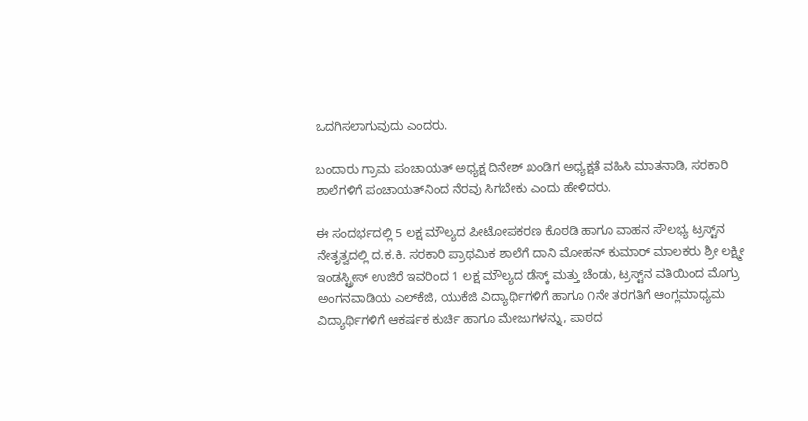ಒದಗಿಸಲಾಗುವುದು ಎಂದರು.

ಬಂದಾರು ಗ್ರಾಮ ಪಂಚಾಯತ್ ಅಧ್ಯಕ್ಷ ದಿನೇಶ್ ಖಂಡಿಗ ಅಧ್ಯಕ್ಷತೆ ವಹಿಸಿ ಮಾತನಾಡಿ, ಸರಕಾರಿ ಶಾಲೆಗಳಿಗೆ ಪಂಚಾಯತ್‌ನಿಂದ ನೆರವು ಸಿಗಬೇಕು ಎಂದು ಹೇಳಿದರು.

ಈ ಸಂದರ್ಭದಲ್ಲಿ 5 ಲಕ್ಷ ಮೌಲ್ಯದ ಪೀಟೋಪಕರಣ ಕೊಠಡಿ ಹಾಗೂ ವಾಹನ ಸೌಲಭ್ಯ ಟ್ರಸ್ಟ್‌ನ ನೇತೃತ್ವದಲ್ಲಿ ದ.ಕ.ಕಿ. ಸರಕಾರಿ ಪ್ರಾಥಮಿಕ ಶಾಲೆಗೆ ದಾನಿ ಮೋಹನ್ ಕುಮಾರ್ ಮಾಲಕರು ಶ್ರೀ ಲಕ್ಷ್ಮೀ ಇಂಡಸ್ಟ್ರೀಸ್ ಉಜಿರೆ ಇವರಿಂದ 1 ಲಕ್ಷ ಮೌಲ್ಯದ ಡೆಸ್ಕ್ ಮತ್ತು ಚೆಂಡು, ಟ್ರಸ್ಟ್‌ನ ವತಿಯಿಂದ ಮೊಗ್ರು ಅಂಗನವಾಡಿಯ ಎಲ್‌ಕೆಜಿ, ಯುಕೆಜಿ ವಿದ್ಯಾರ್ಥಿಗಳಿಗೆ ಹಾಗೂ ೧ನೇ ತರಗತಿಗೆ ಆಂಗ್ಲಮಾಧ್ಯಮ ವಿದ್ಯಾರ್ಥಿಗಳಿಗೆ ಆಕರ್ಷಕ ಕುರ್ಚಿ ಹಾಗೂ ಮೇಜುಗಳನ್ನು, ಪಾಠದ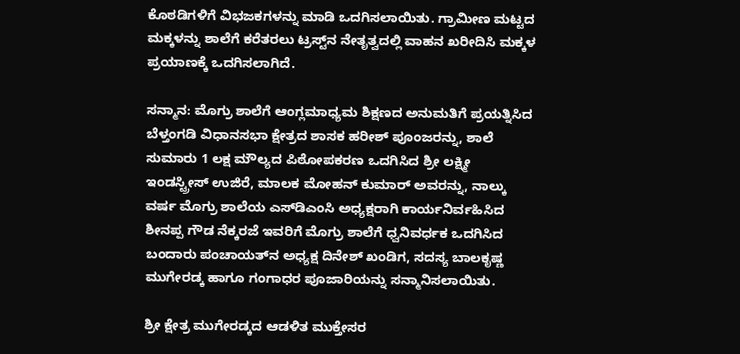ಕೊಠಡಿಗಳಿಗೆ ವಿಭಜಕಗಳನ್ನು ಮಾಡಿ ಒದಗಿಸಲಾಯಿತು. ಗ್ರಾಮೀಣ ಮಟ್ಟದ ಮಕ್ಕಳನ್ನು ಶಾಲೆಗೆ ಕರೆತರಲು ಟ್ರಸ್ಟ್‌ನ ನೇತೃತ್ವದಲ್ಲಿ ವಾಹನ ಖರೀದಿಸಿ ಮಕ್ಕಳ ಪ್ರಯಾಣಕ್ಕೆ ಒದಗಿಸಲಾಗಿದೆ.

ಸನ್ಮಾನ: ಮೊಗ್ರು ಶಾಲೆಗೆ ಆಂಗ್ಲಮಾಧ್ಯಮ ಶಿಕ್ಷಣದ ಅನುಮತಿಗೆ ಪ್ರಯತ್ನಿಸಿದ ಬೆಳ್ತಂಗಡಿ ವಿಧಾನಸಭಾ ಕ್ಷೇತ್ರದ ಶಾಸಕ ಹರೀಶ್ ಪೂಂಜರನ್ನು, ಶಾಲೆ ಸುಮಾರು 1 ಲಕ್ಷ ಮೌಲ್ಯದ ಪಿಠೋಪಕರಣ ಒದಗಿಸಿದ ಶ್ರೀ ಲಕ್ಷ್ಮೀ ಇಂಡಸ್ಟ್ರೀಸ್ ಉಜಿರೆ, ಮಾಲಕ ಮೋಹನ್ ಕುಮಾರ್ ಅವರನ್ನು, ನಾಲ್ಕು ವರ್ಷ ಮೊಗ್ರು ಶಾಲೆಯ ಎಸ್‌ಡಿಎಂಸಿ ಅಧ್ಯಕ್ಷರಾಗಿ ಕಾರ್ಯನಿರ್ವಹಿಸಿದ ಶೀನಪ್ಪ ಗೌಡ ನೆಕ್ಕರಜೆ ಇವರಿಗೆ ಮೊಗ್ರು ಶಾಲೆಗೆ ಧ್ವನಿವರ್ಧಕ ಒದಗಿಸಿದ ಬಂದಾರು ಪಂಚಾಯತ್‌ನ ಅಧ್ಯಕ್ಷ ದಿನೇಶ್ ಖಂಡಿಗ, ಸದಸ್ಯ ಬಾಲಕೃಷ್ಣ ಮುಗೇರಡ್ಕ ಹಾಗೂ ಗಂಗಾಧರ ಪೂಜಾರಿಯನ್ನು ಸನ್ಮಾನಿಸಲಾಯಿತು.

ಶ್ರೀ ಕ್ಷೇತ್ರ ಮುಗೇರಡ್ಕದ ಆಡಳಿತ ಮುಕ್ತೇಸರ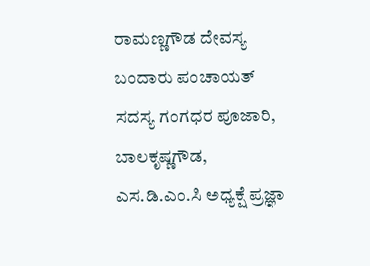ರಾಮಣ್ಣಗೌಡ ದೇವಸ್ಯ ಬಂದಾರು ಪಂಚಾಯತ್ ಸದಸ್ಯ ಗಂಗಧರ ಪೂಜಾರಿ, ಬಾಲಕೃಷ್ಣಗೌಡ, ಎಸ.ಡಿ.ಎಂ.ಸಿ ಅಧ್ಯಕ್ಷೆ ಪ್ರಜ್ಞಾ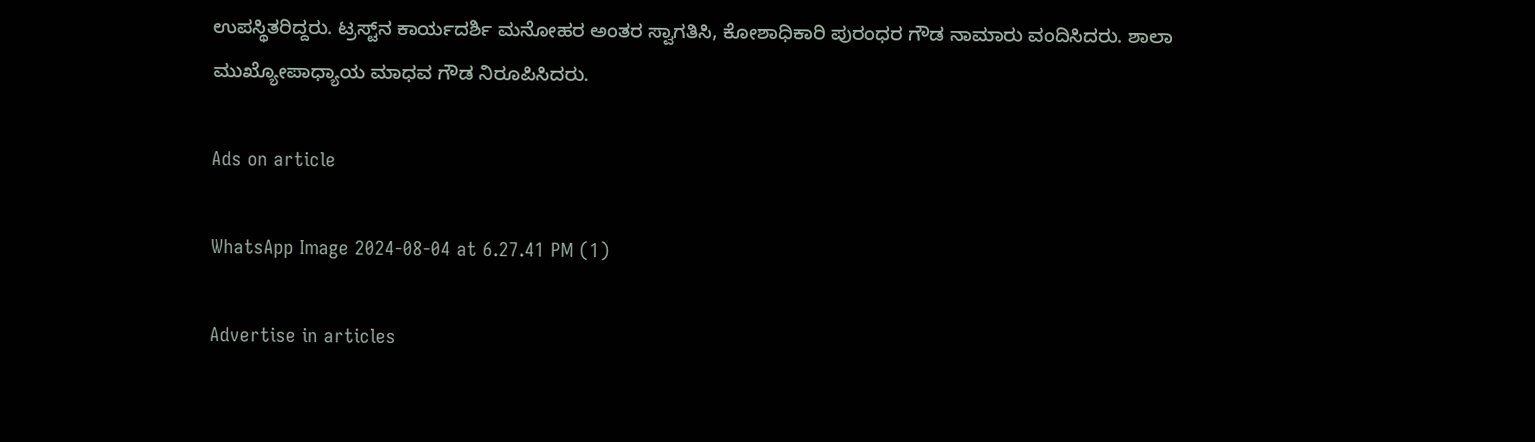ಉಪಸ್ಥಿತರಿದ್ದರು. ಟ್ರಸ್ಟ್‌ನ ಕಾರ್ಯದರ್ಶಿ ಮನೋಹರ ಅಂತರ ಸ್ವಾಗತಿಸಿ, ಕೋಶಾಧಿಕಾರಿ ಪುರಂಧರ ಗೌಡ ನಾಮಾರು ವಂದಿಸಿದರು. ಶಾಲಾ ಮುಖ್ಯೋಪಾಧ್ಯಾಯ ಮಾಧವ ಗೌಡ ನಿರೂಪಿಸಿದರು.

Ads on article

WhatsApp Image 2024-08-04 at 6.27.41 PM (1)

Advertise in articles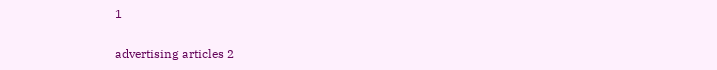1

advertising articles 2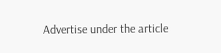Advertise under the article